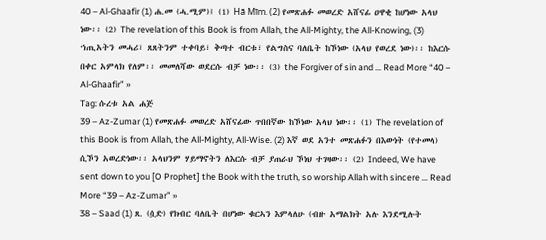40 – Al-Ghaafir (1) ሐ.መ (ሓ.ሚም)፤ (1) Hā Mīm. (2) የመጽሐፉ መወረድ አሸናፊ ዐዋቂ ከሆነው አላህ ነው፡፡ (2) The revelation of this Book is from Allah, the All-Mighty, the All-Knowing, (3) ኀጢአትን መሓሪ፣ ጸጸትንም ተቀባይ፣ ቅጣተ ብርቱ፣ የልግስና ባለቤት ከኾነው (አላህ የወረደ ነው)፡፡ ከእርሱ በቀር አምላክ የለም፡፡ መመለሻው ወደርሱ ብቻ ነው፡፡ (3) the Forgiver of sin and … Read More “40 – Al-Ghaafir” »
Tag: ሱረቱ አል ሐጅ
39 – Az-Zumar (1) የመጽሐፉ መወረድ አሸናፊው ጥበበኛው ከኾነው አላህ ነው፡፡ (1) The revelation of this Book is from Allah, the All-Mighty, All-Wise. (2) እኛ ወደ አንተ መጽሐፉን በእውነት (የተመላ) ሲኾን አወረድነው፡፡ አላህንም ሃይማኖትን ለእርሱ ብቻ ያጠራህ ኾነህ ተገዛው፡፡ (2) Indeed, We have sent down to you [O Prophet] the Book with the truth, so worship Allah with sincere … Read More “39 – Az-Zumar” »
38 – Saad (1) ጸ. (ሷድ) የክብር ባለቤት በሆነው ቁርኣን እምላለሁ (ብዙ አማልክት አሉ እንደሚሉት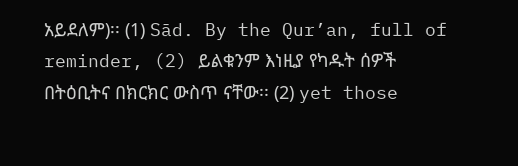አይደለም)፡፡ (1) Sād. By the Qur’an, full of reminder, (2) ይልቁንም እነዚያ የካዱት ሰዎች በትዕቢትና በክርክር ውስጥ ናቸው፡፡ (2) yet those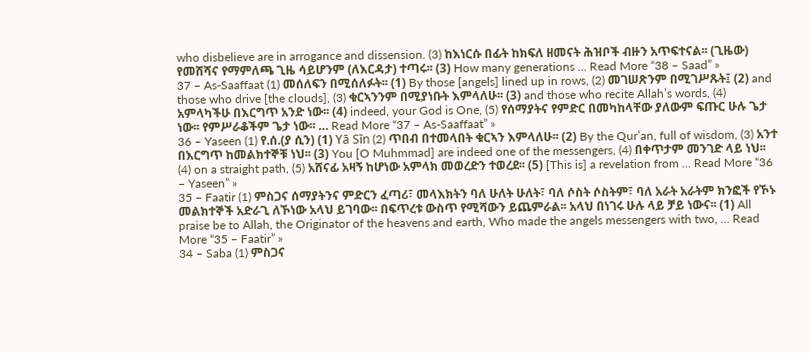who disbelieve are in arrogance and dissension. (3) ከእነርሱ በፊት ከክፍለ ዘመናት ሕዝቦች ብዙን አጥፍተናል፡፡ (ጊዜው) የመሸሻና የማምለጫ ጊዜ ሳይሆንም (ለእርዳታ) ተጣሩ፡፡ (3) How many generations … Read More “38 – Saad” »
37 – As-Saaffaat (1) መሰለፍን በሚሰለፉት፡፡ (1) By those [angels] lined up in rows, (2) መገሠጽንም በሚገሥጹት፤ (2) and those who drive [the clouds], (3) ቁርኣንንም በሚያነቡት እምላለሁ፡፡ (3) and those who recite Allah’s words, (4) አምላካችሁ በእርግጥ አንድ ነው፡፡ (4) indeed, your God is One, (5) የሰማያትና የምድር በመካከላቸው ያለውም ፍጡር ሁሉ ጌታ ነው፡፡ የምሥራቆችም ጌታ ነው፡፡ … Read More “37 – As-Saaffaat” »
36 – Yaseen (1) የ.ሰ.(ያ ሲን) (1) Yā Sīn (2) ጥበብ በተመላበት ቁርኣን እምላለሁ፡፡ (2) By the Qur’an, full of wisdom, (3) አንተ በእርግጥ ከመልክተኞቹ ነህ፡፡ (3) You [O Muhmmad] are indeed one of the messengers, (4) በቀጥታም መንገድ ላይ ነህ፡፡ (4) on a straight path, (5) አሸናፊ አዛኝ ከሆነው አምላክ መወረድን ተወረደ፡፡ (5) [This is] a revelation from … Read More “36 – Yaseen” »
35 – Faatir (1) ምስጋና ሰማያትንና ምድርን ፈጣሪ፣ መላእክትን ባለ ሁለት ሁለት፣ ባለ ሶስት ሶስትም፣ ባለ አራት አራትም ክንፎች የኾኑ መልክተኞች አድራጊ ለኾነው አላህ ይገባው፡፡ በፍጥረቱ ውስጥ የሚሻውን ይጨምራል፡፡ አላህ በነገሩ ሁሉ ላይ ቻይ ነውና፡፡ (1) All praise be to Allah, the Originator of the heavens and earth, Who made the angels messengers with two, … Read More “35 – Faatir” »
34 – Saba (1) ምስጋና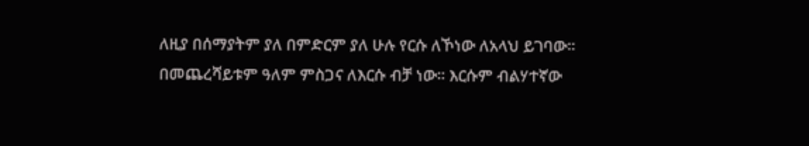ለዚያ በሰማያትም ያለ በምድርም ያለ ሁሉ የርሱ ለኾነው ለአላህ ይገባው፡፡ በመጨረሻይቱም ዓለም ምስጋና ለእርሱ ብቻ ነው፡፡ እርሱም ብልሃተኛው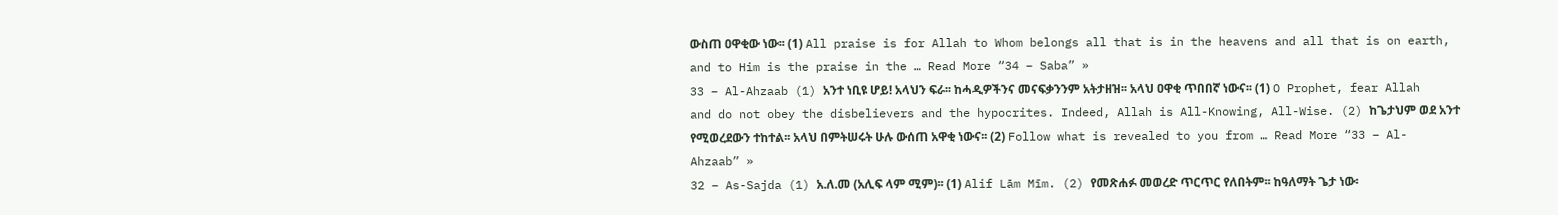ውስጠ ዐዋቂው ነው፡፡ (1) All praise is for Allah to Whom belongs all that is in the heavens and all that is on earth, and to Him is the praise in the … Read More “34 – Saba” »
33 – Al-Ahzaab (1) አንተ ነቢዩ ሆይ! አላህን ፍራ፡፡ ከሓዲዎችንና መናፍቃንንም አትታዘዝ፡፡ አላህ ዐዋቂ ጥበበኛ ነውና፡፡ (1) O Prophet, fear Allah and do not obey the disbelievers and the hypocrites. Indeed, Allah is All-Knowing, All-Wise. (2) ከጌታህም ወደ አንተ የሚወረደውን ተከተል፡፡ አላህ በምትሠሩት ሁሉ ውሰጠ አዋቂ ነውና፡፡ (2) Follow what is revealed to you from … Read More “33 – Al-Ahzaab” »
32 – As-Sajda (1) አ.ለ.መ (አሊፍ ላም ሚም)፡፡ (1) Alif Lām Mīm. (2) የመጽሐፉ መወረድ ጥርጥር የለበትም፡፡ ከዓለማት ጌታ ነው፡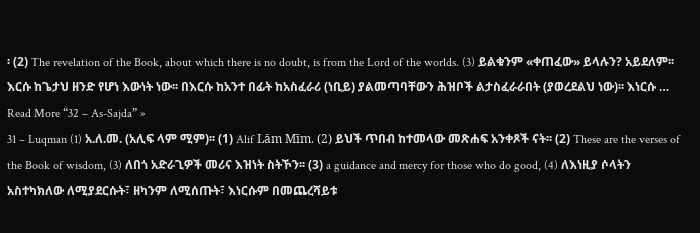፡ (2) The revelation of the Book, about which there is no doubt, is from the Lord of the worlds. (3) ይልቁንም «ቀጠፈው» ይላሉን? አይደለም፡፡ እርሱ ከጌታህ ዘንድ የሆነ እውነት ነው፡፡ በእርሱ ከአንተ በፊት ከአስፈራሪ (ነቢይ) ያልመጣባቸውን ሕዝቦች ልታስፈራራበት (ያወረደልህ ነው)፡፡ እነርሱ … Read More “32 – As-Sajda” »
31 – Luqman (1) አ.ለ.መ. (አሊፍ ላም ሚም)፡፡ (1) Alif Lām Mīm. (2) ይህች ጥበብ ከተመላው መጽሐፍ አንቀጾች ናት፡፡ (2) These are the verses of the Book of wisdom, (3) ለበጎ አድራጊዎች መሪና እዝነት ስትኾን፡፡ (3) a guidance and mercy for those who do good, (4) ለእነዚያ ሶላትን አስተካክለው ለሚያደርሱት፣ ዘካንም ለሚሰጡት፣ እነርሱም በመጨረሻይቱ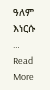ዓለም እነርሱ … Read More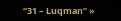“31 – Luqman” »